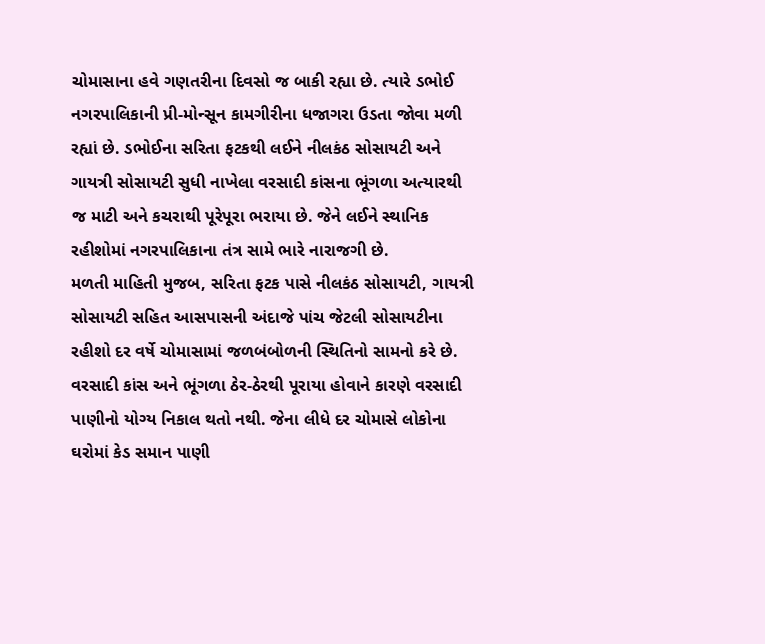ચોમાસાના હવે ગણતરીના દિવસો જ બાકી રહ્યા છે. ત્યારે ડભોઈ નગરપાલિકાની પ્રી-મોન્સૂન કામગીરીના ધજાગરા ઉડતા જોવા મળી રહ્યાં છે. ડભોઈના સરિતા ફટકથી લઈને નીલકંઠ સોસાયટી અને ગાયત્રી સોસાયટી સુધી નાખેલા વરસાદી કાંસના ભૂંગળા અત્યારથી જ માટી અને કચરાથી પૂરેપૂરા ભરાયા છે. જેને લઈને સ્થાનિક રહીશોમાં નગરપાલિકાના તંત્ર સામે ભારે નારાજગી છે.
મળતી માહિતી મુજબ, સરિતા ફટક પાસે નીલકંઠ સોસાયટી, ગાયત્રી સોસાયટી સહિત આસપાસની અંદાજે પાંચ જેટલી સોસાયટીના રહીશો દર વર્ષે ચોમાસામાં જળબંબોળની સ્થિતિનો સામનો કરે છે. વરસાદી કાંસ અને ભૂંગળા ઠેર-ઠેરથી પૂરાયા હોવાને કારણે વરસાદી પાણીનો યોગ્ય નિકાલ થતો નથી. જેના લીધે દર ચોમાસે લોકોના ઘરોમાં કેડ સમાન પાણી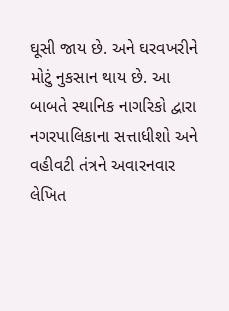ઘૂસી જાય છે. અને ઘરવખરીને મોટું નુકસાન થાય છે. આ બાબતે સ્થાનિક નાગરિકો દ્વારા નગરપાલિકાના સત્તાધીશો અને વહીવટી તંત્રને અવારનવાર લેખિત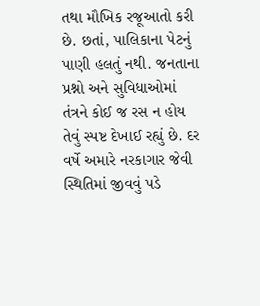તથા મૌખિક રજૂઆતો કરી છે. છતાં, પાલિકાના પેટનું પાણી હલતું નથી. જનતાના પ્રશ્નો અને સુવિધાઓમાં તંત્રને કોઈ જ રસ ન હોય તેવું સ્પષ્ટ દેખાઈ રહ્યું છે. દર વર્ષે અમારે નરકાગાર જેવી સ્થિતિમાં જીવવું પડે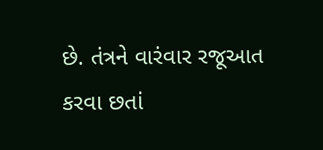છે. તંત્રને વારંવાર રજૂઆત કરવા છતાં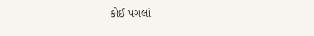કોઈ પગલાં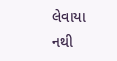લેવાયા નથી